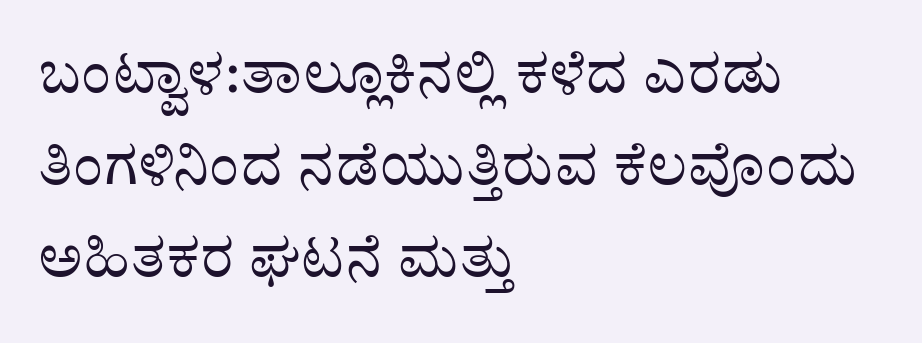ಬಂಟ್ವಾಳ:ತಾಲ್ಲೂಕಿನಲ್ಲಿ ಕಳೆದ ಎರಡು ತಿಂಗಳಿನಿಂದ ನಡೆಯುತ್ತಿರುವ ಕೆಲವೊಂದು ಅಹಿತಕರ ಘಟನೆ ಮತ್ತು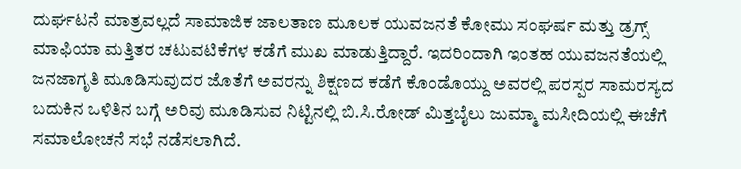ದುರ್ಘಟನೆ ಮಾತ್ರವಲ್ಲದೆ ಸಾಮಾಜಿಕ ಜಾಲತಾಣ ಮೂಲಕ ಯುವಜನತೆ ಕೋಮು ಸಂಘರ್ಷ ಮತ್ತು ಡ್ರಗ್ಸ್ ಮಾಫಿಯಾ ಮತ್ತಿತರ ಚಟುವಟಿಕೆಗಳ ಕಡೆಗೆ ಮುಖ ಮಾಡುತ್ತಿದ್ದಾರೆ. ಇದರಿಂದಾಗಿ ಇಂತಹ ಯುವಜನತೆಯಲ್ಲಿ ಜನಜಾಗೃತಿ ಮೂಡಿಸುವುದರ ಜೊತೆಗೆ ಅವರನ್ನು ಶಿಕ್ಷಣದ ಕಡೆಗೆ ಕೊಂಡೊಯ್ದು ಅವರಲ್ಲಿ ಪರಸ್ಪರ ಸಾಮರಸ್ಯದ ಬದುಕಿನ ಒಳಿತಿನ ಬಗ್ಗೆ ಅರಿವು ಮೂಡಿಸುವ ನಿಟ್ಟಿನಲ್ಲಿ ಬಿ.ಸಿ.ರೋಡ್ ಮಿತ್ತಬೈಲು ಜುಮ್ಮಾ ಮಸೀದಿಯಲ್ಲಿ ಈಚೆಗೆ ಸಮಾಲೋಚನೆ ಸಭೆ ನಡೆಸಲಾಗಿದೆ.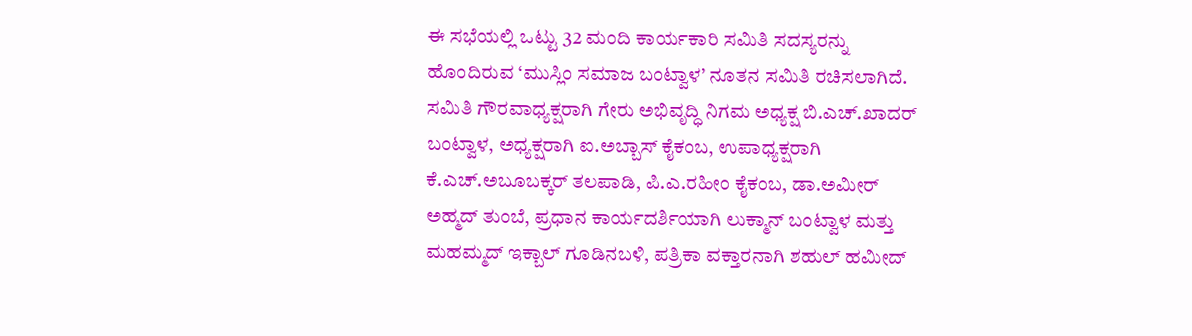ಈ ಸಭೆಯಲ್ಲಿ ಒಟ್ಟು 32 ಮಂದಿ ಕಾರ್ಯಕಾರಿ ಸಮಿತಿ ಸದಸ್ಯರನ್ನು ಹೊಂದಿರುವ ‘ಮುಸ್ಲಿಂ ಸಮಾಜ ಬಂಟ್ವಾಳ’ ನೂತನ ಸಮಿತಿ ರಚಿಸಲಾಗಿದೆ. ಸಮಿತಿ ಗೌರವಾಧ್ಯಕ್ಷರಾಗಿ ಗೇರು ಅಭಿವೃದ್ಧಿ ನಿಗಮ ಅಧ್ಯಕ್ಷ ಬಿ.ಎಚ್.ಖಾದರ್ ಬಂಟ್ವಾಳ, ಅಧ್ಯಕ್ಷರಾಗಿ ಐ.ಅಬ್ಬಾಸ್ ಕೈಕಂಬ, ಉಪಾಧ್ಯಕ್ಷರಾಗಿ ಕೆ.ಎಚ್.ಅಬೂಬಕ್ಕರ್ ತಲಪಾಡಿ, ಪಿ.ಎ.ರಹೀಂ ಕೈಕಂಬ, ಡಾ.ಅಮೀರ್ ಅಹ್ಮದ್ ತುಂಬೆ, ಪ್ರಧಾನ ಕಾರ್ಯದರ್ಶಿಯಾಗಿ ಲುಕ್ಮಾನ್ ಬಂಟ್ವಾಳ ಮತ್ತು ಮಹಮ್ಮದ್ ಇಕ್ಬಾಲ್ ಗೂಡಿನಬಳಿ, ಪತ್ರಿಕಾ ವಕ್ತಾರನಾಗಿ ಶಹುಲ್ ಹಮೀದ್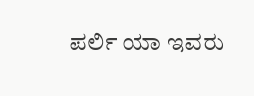ಪರ್ಲಿ ಯಾ ಇವರು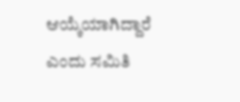ಆಯ್ಕೆಯಾಗಿದ್ದಾರೆ ಎಂದು ಸಮಿತಿ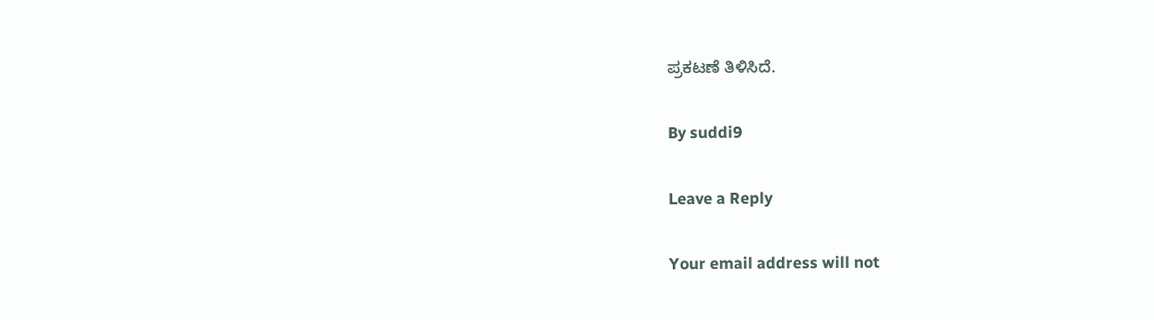ಪ್ರಕಟಣೆ ತಿಳಿಸಿದೆ.

By suddi9

Leave a Reply

Your email address will not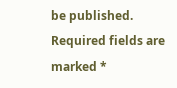be published. Required fields are marked *